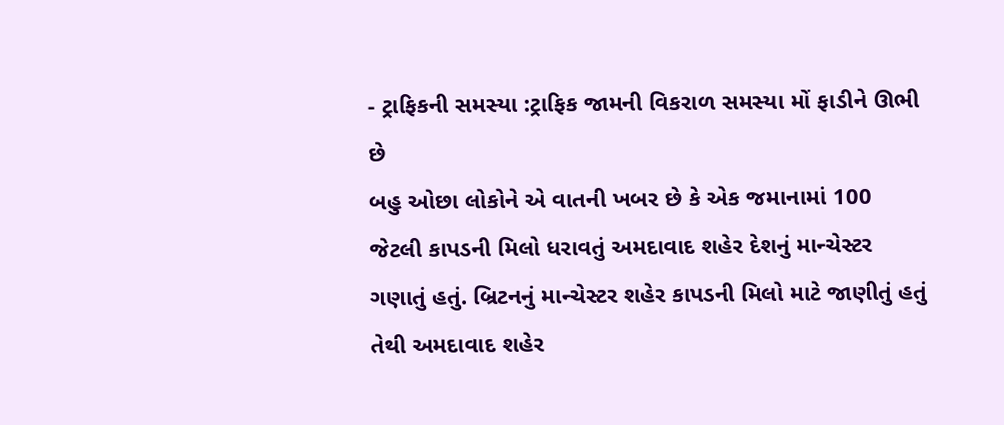- ટ્રાફિકની સમસ્યા :ટ્રાફિક જામની વિકરાળ સમસ્યા મોં ફાડીને ઊભી છે
બહુ ઓછા લોકોને એ વાતની ખબર છે કે એક જમાનામાં 100 જેટલી કાપડની મિલો ધરાવતું અમદાવાદ શહેર દેશનું માન્ચેસ્ટર ગણાતું હતું. બ્રિટનનું માન્ચેસ્ટર શહેર કાપડની મિલો માટે જાણીતું હતું તેથી અમદાવાદ શહેર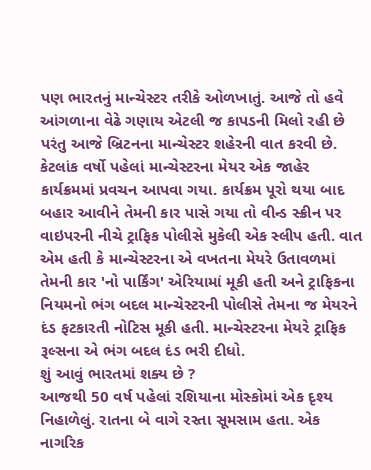પણ ભારતનું માન્ચેસ્ટર તરીકે ઓળખાતું. આજે તો હવે આંગળાના વેઢે ગણાય એટલી જ કાપડની મિલો રહી છે પરંતુ આજે બ્રિટનના માન્ચેસ્ટર શહેરની વાત કરવી છે.
કેટલાંક વર્ષો પહેલાં માન્ચેસ્ટરના મેયર એક જાહેર કાર્યક્રમમાં પ્રવચન આપવા ગયા. કાર્યક્રમ પૂરો થયા બાદ બહાર આવીને તેમની કાર પાસે ગયા તો વીન્ડ સ્ક્રીન પર
વાઇપરની નીચે ટ્રાફિક પોલીસે મુકેલી એક સ્લીપ હતી. વાત એમ હતી કે માન્ચેસ્ટરના એ વખતના મેયરે ઉતાવળમાં તેમની કાર 'નો પાર્કિંગ' એરિયામાં મૂકી હતી અને ટ્રાફિકના નિયમનો ભંગ બદલ માન્ચેસ્ટરની પોલીસે તેમના જ મેયરને દંડ ફટકારતી નોટિસ મૂકી હતી. માન્ચેસ્ટરના મેયરે ટ્રાફિક રૂલ્સના એ ભંગ બદલ દંડ ભરી દીધો.
શું આવું ભારતમાં શક્ય છે ?
આજથી 50 વર્ષ પહેલાં રશિયાના મોસ્કોમાં એક દૃશ્ય નિહાળેલું. રાતના બે વાગે રસ્તા સૂમસામ હતા. એક નાગરિક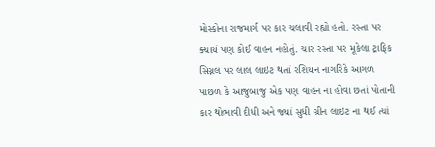મોસ્કોના રાજમાર્ગ પર કાર ચલાવી રહ્યો હતો. રસ્તા પર ક્યાયં પણ કોઈ વાહન નહોતું. ચાર રસ્તા પર મૂકેલા ટ્રાફિક સિગ્નલ પર લાલ લાઇટ થતાં રશિયન નાગરિકે આગળ પાછળ કે આજુબાજુ એક પણ વાહન ના હોવા છતાં પોતાની કાર થોભાવી દીધી અને જ્યાં સુધી ગ્રીન લાઇટ ના થઈ ત્યાં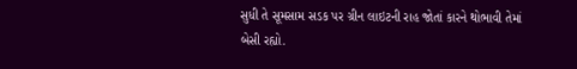સુધી તે સૂમસામ સડક પર ગ્રીન લાઇટની રાહ જોતાં કારને થોભાવી તેમાં બેસી રહ્યો.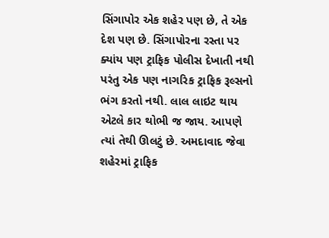સિંગાપોર એક શહેર પણ છે, તે એક દેશ પણ છે. સિંગાપોરના રસ્તા પર ક્યાંય પણ ટ્રાફિક પોલીસ દેખાતી નથી પરંતુ એક પણ નાગરિક ટ્રાફિક રૂલ્સનો ભંગ કરતો નથી. લાલ લાઇટ થાય એટલે કાર થોભી જ જાય. આપણે ત્યાં તેથી ઊલટું છે. અમદાવાદ જેવા શહેરમાં ટ્રાફિક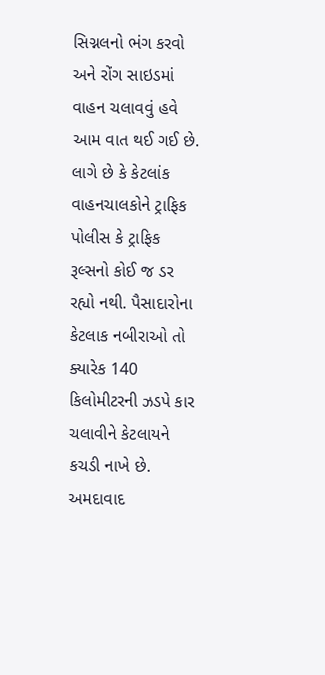સિગ્નલનો ભંગ કરવો અને રોંગ સાઇડમાં વાહન ચલાવવું હવે આમ વાત થઈ ગઈ છે. લાગે છે કે કેટલાંક વાહનચાલકોને ટ્રાફિક પોલીસ કે ટ્રાફિક રૂલ્સનો કોઈ જ ડર રહ્યો નથી. પૈસાદારોના કેટલાક નબીરાઓ તો ક્યારેક 140 કિલોમીટરની ઝડપે કાર ચલાવીને કેટલાયને કચડી નાખે છે. અમદાવાદ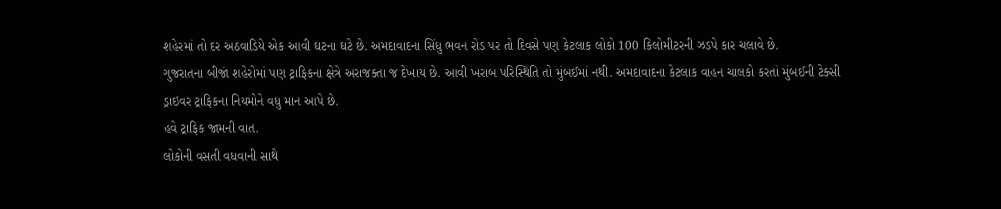શહેરમાં તો દર અઠવાડિયે એક આવી ઘટના ઘટે છે. અમદાવાદના સિંધુ ભવન રોડ પર તો દિવસે પણ કેટલાક લોકો 100 કિલોમીટરની ઝડપે કાર ચલાવે છે.
ગુજરાતના બીજાં શહેરોમાં પણ ટ્રાફિકના ક્ષેત્રે અરાજક્તા જ દેખાય છે. આવી ખરાબ પરિસ્થિતિ તો મુંબઈમાં નથી. અમદાવાદના કેટલાક વાહન ચાલકો કરતાં મુંબઈની ટેક્સી
ડ્રાઇવર ટ્રાફિકના નિયમોને વધુ માન આપે છે.
હવે ટ્રાફિક જામની વાત.
લોકોની વસતી વધવાની સાથે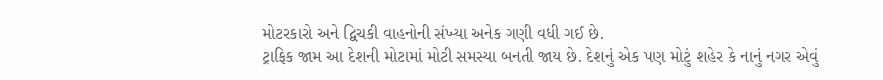મોટરકારો અને દ્વિચકી વાહનોની સંખ્યા અનેક ગણી વધી ગઈ છે.
ટ્રાફિક જામ આ દેશની મોટામાં મોટી સમસ્યા બનતી જાય છે. દેશનું એક પણ મોટું શહેર કે નાનું નગર એવું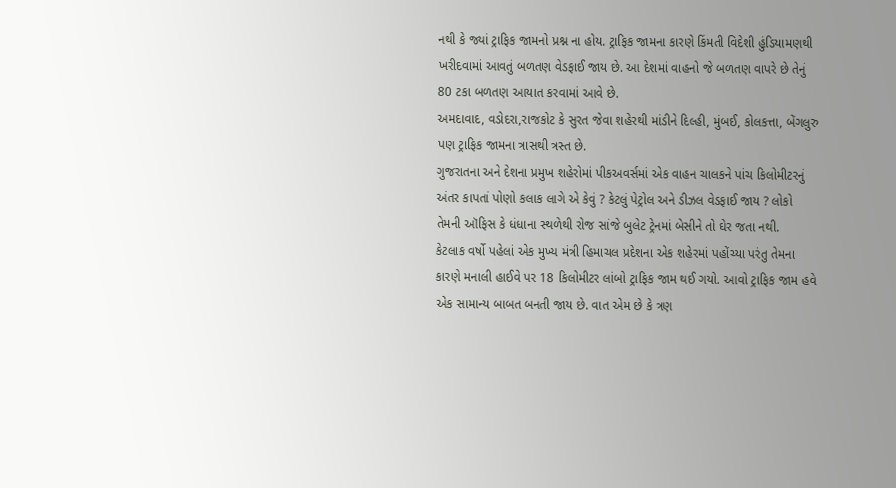નથી કે જ્યાં ટ્રાફિક જામનો પ્રશ્ન ના હોય. ટ્રાફિક જામના કારણે કિંમતી વિદેશી હુંડિયામણથી ખરીદવામાં આવતું બળતણ વેડફાઈ જાય છે. આ દેશમાં વાહનો જે બળતણ વાપરે છે તેનું 80 ટકા બળતણ આયાત કરવામાં આવે છે.
અમદાવાદ, વડોદરા,રાજકોટ કે સુરત જેવા શહેરથી માંડીને દિલ્હી, મુંબઈ, કોલકત્તા, બેંગલુરુ પણ ટ્રાફિક જામના ત્રાસથી ત્રસ્ત છે.
ગુજરાતના અને દેશના પ્રમુખ શહેરોમાં પીકઅવર્સમાં એક વાહન ચાલકને પાંચ કિલોમીટરનું અંતર કાપતાં પોણો કલાક લાગે એ કેવું ? કેટલું પેટ્રોલ અને ડીઝલ વેડફાઈ જાય ? લોકો તેમની ઑફિસ કે ધંધાના સ્થળેથી રોજ સાંજે બુલેટ ટ્રેનમાં બેસીને તો ઘેર જતા નથી.
કેટલાક વર્ષો પહેલાં એક મુખ્ય મંત્રી હિમાચલ પ્રદેશના એક શહેરમાં પહોંચ્યા પરંતુ તેમના કારણે મનાલી હાઈવે પર 18 કિલોમીટર લાંબો ટ્રાફિક જામ થઈ ગયો. આવો ટ્રાફિક જામ હવે એક સામાન્ય બાબત બનતી જાય છે. વાત એમ છે કે ત્રણ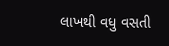લાખથી વધુ વસતી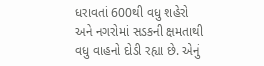ધરાવતાં 600થી વધુ શહેરો અને નગરોમાં સડકની ક્ષમતાથી વધુ વાહનો દોડી રહ્યા છે. એનું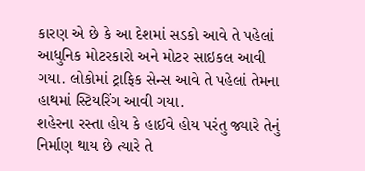કારણ એ છે કે આ દેશમાં સડકો આવે તે પહેલાં આધુનિક મોટરકારો અને મોટર સાઇકલ આવી ગયા. લોકોમાં ટ્રાફિક સેન્સ આવે તે પહેલાં તેમના હાથમાં સ્ટિયરિંગ આવી ગયા.
શહેરના રસ્તા હોય કે હાઈવે હોય પરંતુ જ્યારે તેનું નિર્માણ થાય છે ત્યારે તે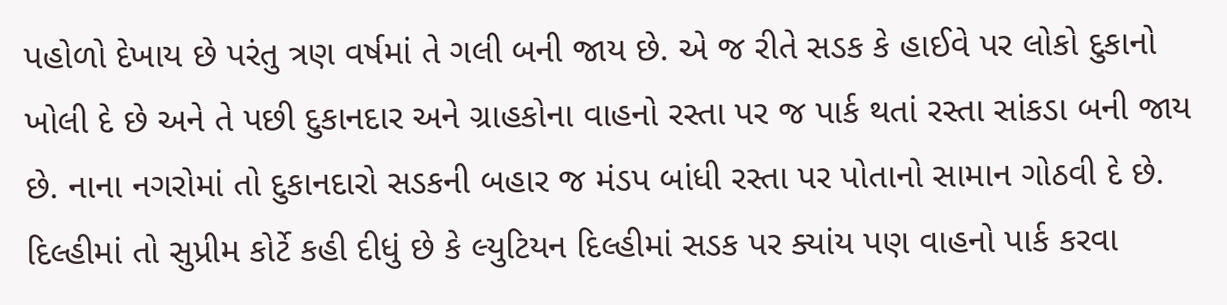પહોળો દેખાય છે પરંતુ ત્રણ વર્ષમાં તે ગલી બની જાય છે. એ જ રીતે સડક કે હાઈવે પર લોકો દુકાનો ખોલી દે છે અને તે પછી દુકાનદાર અને ગ્રાહકોના વાહનો રસ્તા પર જ પાર્ક થતાં રસ્તા સાંકડા બની જાય છે. નાના નગરોમાં તો દુકાનદારો સડકની બહાર જ મંડપ બાંધી રસ્તા પર પોતાનો સામાન ગોઠવી દે છે.
દિલ્હીમાં તો સુપ્રીમ કોર્ટે કહી દીધું છે કે લ્યુટિયન દિલ્હીમાં સડક પર ક્યાંય પણ વાહનો પાર્ક કરવા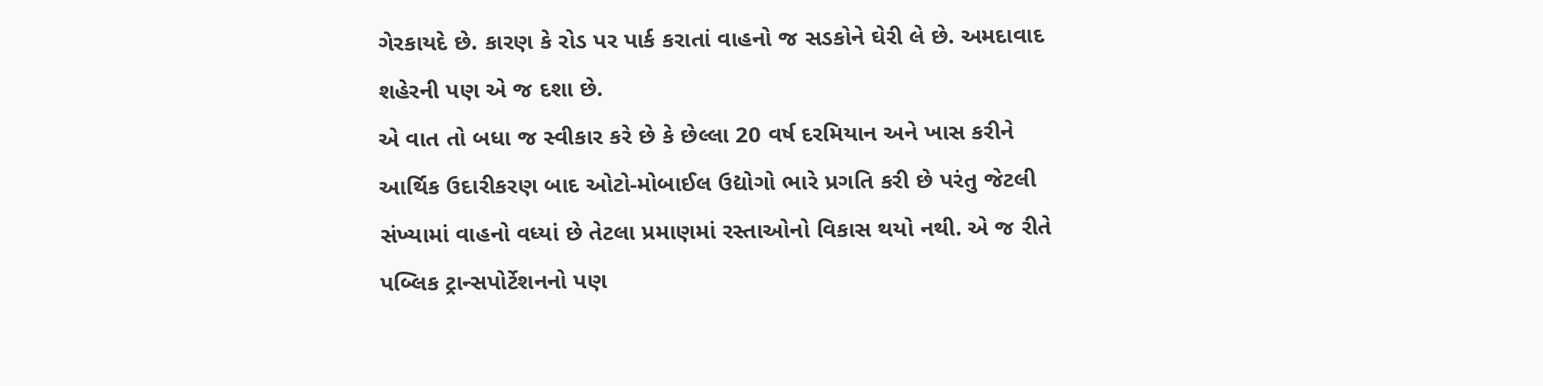ગેરકાયદે છે. કારણ કે રોડ પર પાર્ક કરાતાં વાહનો જ સડકોને ઘેરી લે છે. અમદાવાદ શહેરની પણ એ જ દશા છે.
એ વાત તો બધા જ સ્વીકાર કરે છે કે છેલ્લા 20 વર્ષ દરમિયાન અને ખાસ કરીને આર્થિક ઉદારીકરણ બાદ ઓટો-મોબાઈલ ઉદ્યોગો ભારે પ્રગતિ કરી છે પરંતુ જેટલી સંખ્યામાં વાહનો વધ્યાં છે તેટલા પ્રમાણમાં રસ્તાઓનો વિકાસ થયો નથી. એ જ રીતે પબ્લિક ટ્રાન્સપોર્ટેશનનો પણ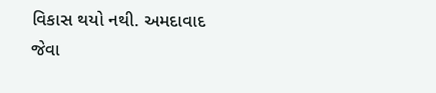વિકાસ થયો નથી. અમદાવાદ જેવા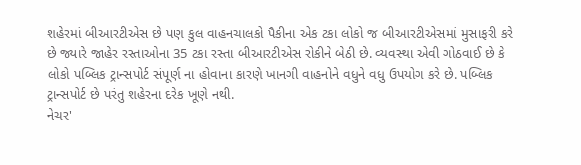શહેરમાં બીઆરટીએસ છે પણ કુલ વાહનચાલકો પૈકીના એક ટકા લોકો જ બીઆરટીએસમાં મુસાફરી કરે છે જ્યારે જાહેર રસ્તાઓના 35 ટકા રસ્તા બીઆરટીએસ રોકીને બેઠી છે. વ્યવસ્થા એવી ગોઠવાઈ છે કે લોકો પબ્લિક ટ્રાન્સપોર્ટ સંપૂર્ણ ના હોવાના કારણે ખાનગી વાહનોને વધુને વધુ ઉપયોગ કરે છે. પબ્લિક ટ્રાન્સપોર્ટ છે પરંતુ શહેરના દરેક ખૂણે નથી.
નેચર'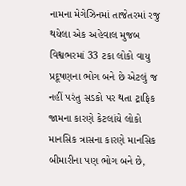નામના મેગેઝિનમાં તાજેતરમાં રજુ થયેલા એક અહેવાલ મુજબ વિશ્વભરમાં 33 ટકા લોકો વાયુ પ્રદૂષણના ભોગ બને છે એટલું જ નહીં પરંતુ સડકો પર થતા ટ્રાફિક જામના કારણે કેટલાંયે લોકો માનસિક ત્રાસના કારણે માનસિક બીમારીના પણ ભોગ બને છે,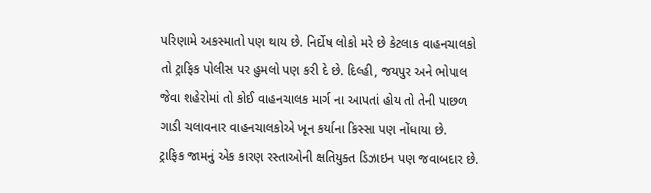પરિણામે અકસ્માતો પણ થાય છે. નિર્દોષ લોકો મરે છે કેટલાક વાહનચાલકો તો ટ્રાફિક પોલીસ પર હુમલો પણ કરી દે છે. દિલ્હી, જયપુર અને ભોપાલ જેવા શહેરોમાં તો કોઈ વાહનચાલક માર્ગ ના આપતાં હોય તો તેની પાછળ ગાડી ચલાવનાર વાહનચાલકોએ ખૂન કર્યાના કિસ્સા પણ નોંધાયા છે.
ટ્રાફિક જામનું એક કારણ રસ્તાઓની ક્ષતિયુક્ત ડિઝાઇન પણ જવાબદાર છે.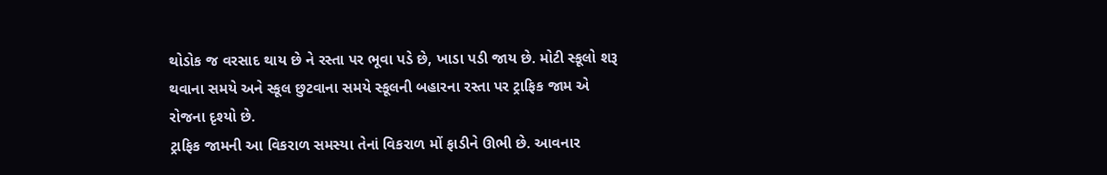થોડોક જ વરસાદ થાય છે ને રસ્તા પર ભૂવા પડે છે, ખાડા પડી જાય છે. મોટી સ્કૂલો શરૂ થવાના સમયે અને સ્કૂલ છુટવાના સમયે સ્કૂલની બહારના રસ્તા પર ટ્રાફિક જામ એ રોજના દૃશ્યો છે.
ટ્રાફિક જામની આ વિકરાળ સમસ્યા તેનાં વિકરાળ મોં ફાડીને ઊભી છે. આવનાર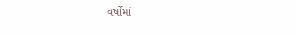વર્ષોમાં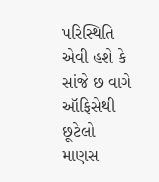પરિસ્થિતિ એવી હશે કે સાંજે છ વાગે ઑફિસેથી છૂટેલો માણસ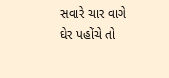સવારે ચાર વાગે ઘેર પહોંચે તો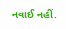નવાઈ નહીં.